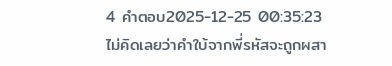4 คำตอบ2025-12-25 00:35:23
ไม่คิดเลยว่าคำใบ้จากพี่รหัสจะถูกผสา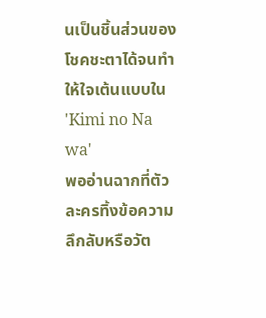นเป็นชิ้นส่วนของโชคชะตาได้จนทำให้ใจเต้นแบบใน 'Kimi no Na wa'
พออ่านฉากที่ตัวละครทิ้งข้อความลึกลับหรือวัต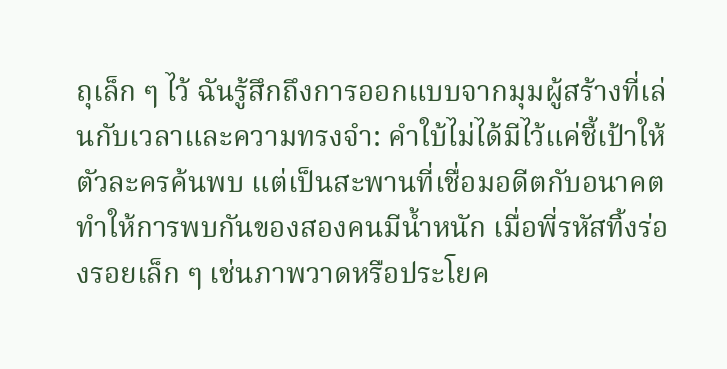ถุเล็ก ๆ ไว้ ฉันรู้สึกถึงการออกแบบจากมุมผู้สร้างที่เล่นกับเวลาและความทรงจำ: คำใบ้ไม่ได้มีไว้แค่ชี้เป้าให้ตัวละครค้นพบ แต่เป็นสะพานที่เชื่อมอดีตกับอนาคต ทำให้การพบกันของสองคนมีน้ำหนัก เมื่อพี่รหัสทิ้งร่องรอยเล็ก ๆ เช่นภาพวาดหรือประโยค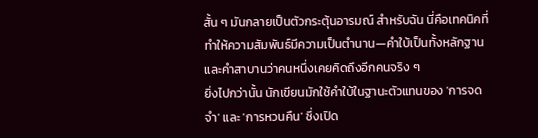สั้น ๆ มันกลายเป็นตัวกระตุ้นอารมณ์ สำหรับฉัน นี่คือเทคนิคที่ทำให้ความสัมพันธ์มีความเป็นตำนาน—คำใบ้เป็นทั้งหลักฐานและคำสาบานว่าคนหนึ่งเคยคิดถึงอีกคนจริง ๆ
ยิ่งไปกว่านั้น นักเขียนมักใช้คำใบ้ในฐานะตัวแทนของ 'การจดจำ' และ 'การหวนคืน' ซึ่งเปิด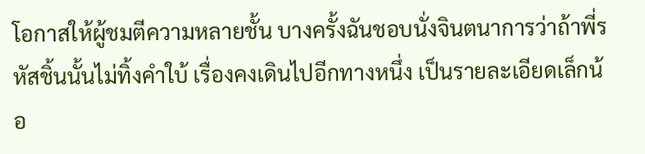โอกาสให้ผู้ชมตีความหลายชั้น บางครั้งฉันชอบนั่งจินตนาการว่าถ้าพี่รหัสชิ้นนั้นไม่ทิ้งคำใบ้ เรื่องคงเดินไปอีกทางหนึ่ง เป็นรายละเอียดเล็กน้อ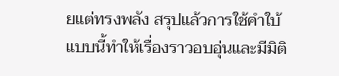ยแต่ทรงพลัง สรุปแล้วการใช้คำใบ้แบบนี้ทำให้เรื่องราวอบอุ่นและมีมิติ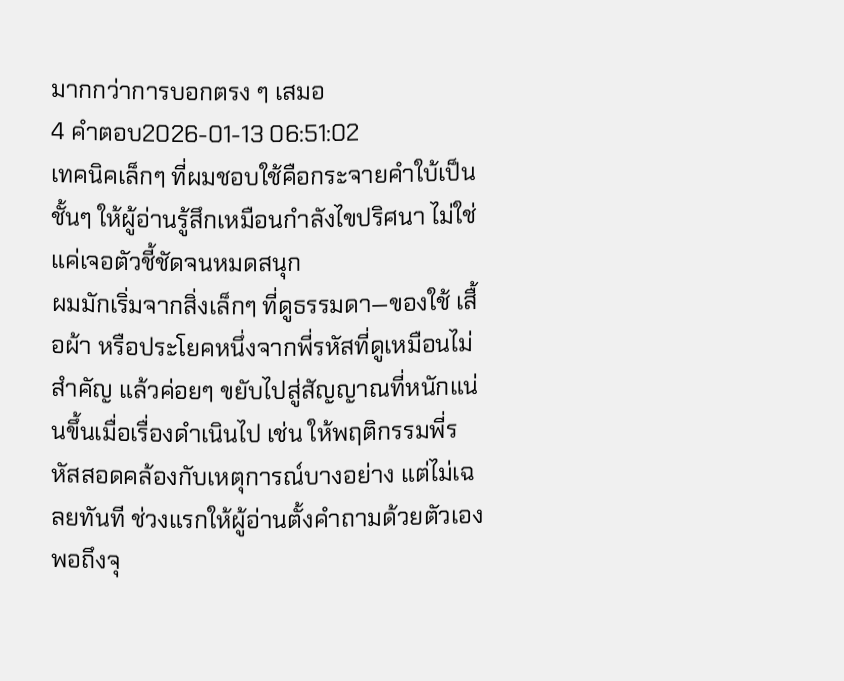มากกว่าการบอกตรง ๆ เสมอ
4 คำตอบ2026-01-13 06:51:02
เทคนิคเล็กๆ ที่ผมชอบใช้คือกระจายคําใบ้เป็นชั้นๆ ให้ผู้อ่านรู้สึกเหมือนกำลังไขปริศนา ไม่ใช่แค่เจอตัวชี้ชัดจนหมดสนุก
ผมมักเริ่มจากสิ่งเล็กๆ ที่ดูธรรมดา—ของใช้ เสื้อผ้า หรือประโยคหนึ่งจากพี่รหัสที่ดูเหมือนไม่สำคัญ แล้วค่อยๆ ขยับไปสู่สัญญาณที่หนักแน่นขึ้นเมื่อเรื่องดำเนินไป เช่น ให้พฤติกรรมพี่รหัสสอดคล้องกับเหตุการณ์บางอย่าง แต่ไม่เฉลยทันที ช่วงแรกให้ผู้อ่านตั้งคำถามด้วยตัวเอง พอถึงจุ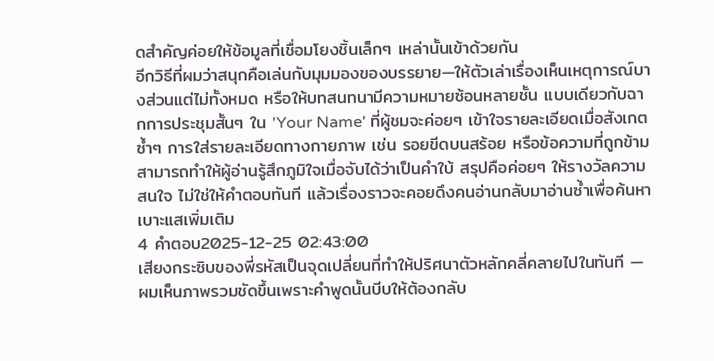ดสำคัญค่อยให้ข้อมูลที่เชื่อมโยงชิ้นเล็กๆ เหล่านั้นเข้าด้วยกัน
อีกวิธีที่ผมว่าสนุกคือเล่นกับมุมมองของบรรยาย—ให้ตัวเล่าเรื่องเห็นเหตุการณ์บางส่วนแต่ไม่ทั้งหมด หรือให้บทสนทนามีความหมายซ้อนหลายชั้น แบบเดียวกับฉากการประชุมสั้นๆ ใน 'Your Name' ที่ผู้ชมจะค่อยๆ เข้าใจรายละเอียดเมื่อสังเกตซ้ำๆ การใส่รายละเอียดทางกายภาพ เช่น รอยขีดบนสร้อย หรือข้อความที่ถูกข้าม สามารถทำให้ผู้อ่านรู้สึกภูมิใจเมื่อจับได้ว่าเป็นคําใบ้ สรุปคือค่อยๆ ให้รางวัลความสนใจ ไม่ใช่ให้คำตอบทันที แล้วเรื่องราวจะคอยดึงคนอ่านกลับมาอ่านซ้ำเพื่อค้นหาเบาะแสเพิ่มเติม
4 คำตอบ2025-12-25 02:43:00
เสียงกระซิบของพี่รหัสเป็นจุดเปลี่ยนที่ทำให้ปริศนาตัวหลักคลี่คลายไปในทันที — ผมเห็นภาพรวมชัดขึ้นเพราะคำพูดนั้นบีบให้ต้องกลับ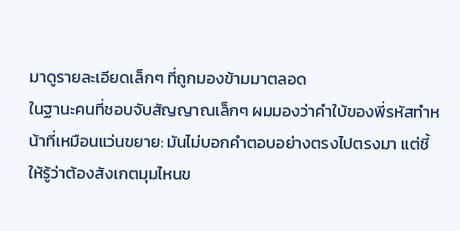มาดูรายละเอียดเล็กๆ ที่ถูกมองข้ามมาตลอด
ในฐานะคนที่ชอบจับสัญญาณเล็กๆ ผมมองว่าคำใบ้ของพี่รหัสทำหน้าที่เหมือนแว่นขยาย: มันไม่บอกคำตอบอย่างตรงไปตรงมา แต่ชี้ให้รู้ว่าต้องสังเกตมุมไหนข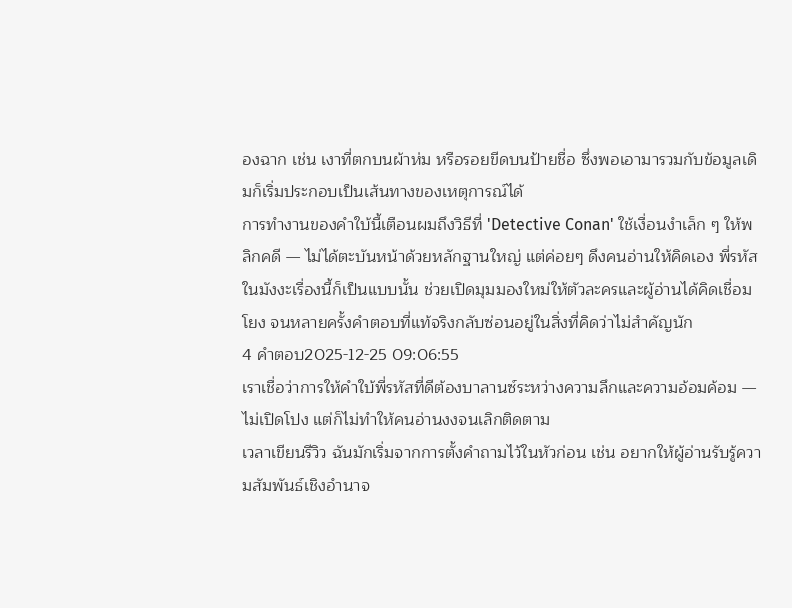องฉาก เช่น เงาที่ตกบนผ้าห่ม หรือรอยขีดบนป้ายชื่อ ซึ่งพอเอามารวมกับข้อมูลเดิมก็เริ่มประกอบเป็นเส้นทางของเหตุการณ์ได้
การทำงานของคำใบ้นี้เตือนผมถึงวิธีที่ 'Detective Conan' ใช้เงื่อนงำเล็ก ๆ ให้พลิกคดี — ไม่ได้ตะบันหน้าด้วยหลักฐานใหญ่ แต่ค่อยๆ ดึงคนอ่านให้คิดเอง พี่รหัสในมังงะเรื่องนี้ก็เป็นแบบนั้น ช่วยเปิดมุมมองใหม่ให้ตัวละครและผู้อ่านได้คิดเชื่อมโยง จนหลายครั้งคำตอบที่แท้จริงกลับซ่อนอยู่ในสิ่งที่คิดว่าไม่สำคัญนัก
4 คำตอบ2025-12-25 09:06:55
เราเชื่อว่าการให้คำใบ้พี่รหัสที่ดีต้องบาลานซ์ระหว่างความลึกและความอ้อมค้อม — ไม่เปิดโปง แต่ก็ไม่ทำให้คนอ่านงงจนเลิกติดตาม
เวลาเขียนรีวิว ฉันมักเริ่มจากการตั้งคำถามไว้ในหัวก่อน เช่น อยากให้ผู้อ่านรับรู้ความสัมพันธ์เชิงอำนาจ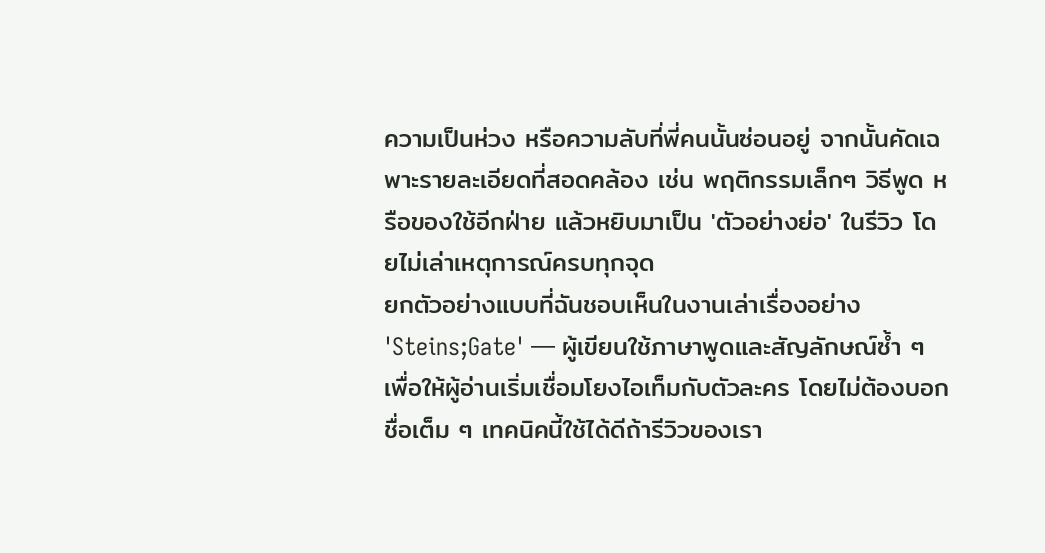ความเป็นห่วง หรือความลับที่พี่คนนั้นซ่อนอยู่ จากนั้นคัดเฉพาะรายละเอียดที่สอดคล้อง เช่น พฤติกรรมเล็กๆ วิธีพูด หรือของใช้อีกฝ่าย แล้วหยิบมาเป็น 'ตัวอย่างย่อ' ในรีวิว โดยไม่เล่าเหตุการณ์ครบทุกจุด
ยกตัวอย่างแบบที่ฉันชอบเห็นในงานเล่าเรื่องอย่าง 'Steins;Gate' — ผู้เขียนใช้ภาษาพูดและสัญลักษณ์ซ้ำ ๆ เพื่อให้ผู้อ่านเริ่มเชื่อมโยงไอเท็มกับตัวละคร โดยไม่ต้องบอกชื่อเต็ม ๆ เทคนิคนี้ใช้ได้ดีถ้ารีวิวของเรา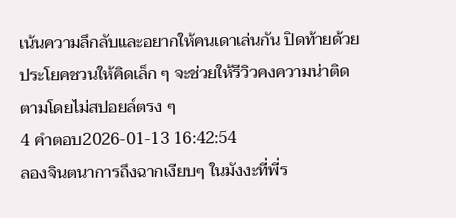เน้นความลึกลับและอยากให้คนเดาเล่นกัน ปิดท้ายด้วยประโยคชวนให้คิดเล็ก ๆ จะช่วยให้รีวิวคงความน่าติดตามโดยไม่สปอยล์ตรง ๆ
4 คำตอบ2026-01-13 16:42:54
ลองจินตนาการถึงฉากเงียบๆ ในมังงะที่พี่ร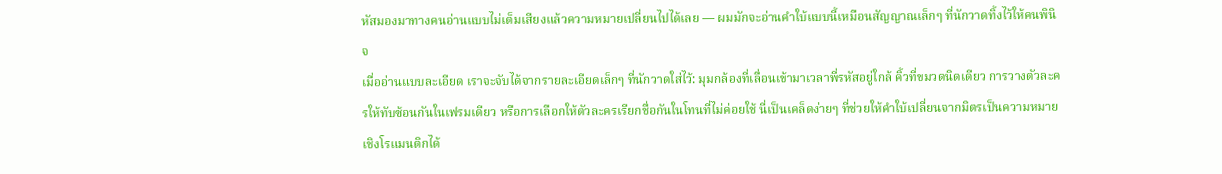หัสมองมาทางคนอ่านแบบไม่เต็มเสียงแล้วความหมายเปลี่ยนไปได้เลย — ผมมักจะอ่านคำใบ้แบบนี้เหมือนสัญญาณเล็กๆ ที่นักวาดทิ้งไว้ให้คนพินิจ
เมื่ออ่านแบบละเอียด เราจะจับได้จากรายละเอียดเล็กๆ ที่นักวาดใส่ไว้: มุมกล้องที่เลื่อนเข้ามาเวลาพี่รหัสอยู่ใกล้ คิ้วที่ขมวดนิดเดียว การวางตัวละครให้ทับซ้อนกันในเฟรมเดียว หรือการเลือกให้ตัวละครเรียกชื่อกันในโทนที่ไม่ค่อยใช้ นี่เป็นเคล็ดง่ายๆ ที่ช่วยให้คำใบ้เปลี่ยนจากมิตรเป็นความหมายเชิงโรแมนติกได้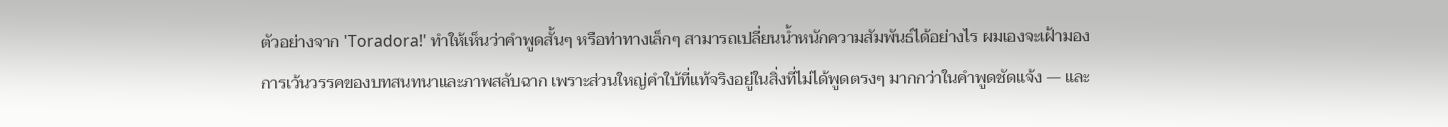ตัวอย่างจาก 'Toradora!' ทำให้เห็นว่าคำพูดสั้นๆ หรือท่าทางเล็กๆ สามารถเปลี่ยนน้ำหนักความสัมพันธ์ได้อย่างไร ผมเองจะเฝ้ามองการเว้นวรรคของบทสนทนาและภาพสลับฉาก เพราะส่วนใหญ่คำใบ้ที่แท้จริงอยู่ในสิ่งที่ไม่ได้พูดตรงๆ มากกว่าในคำพูดชัดแจ้ง — และ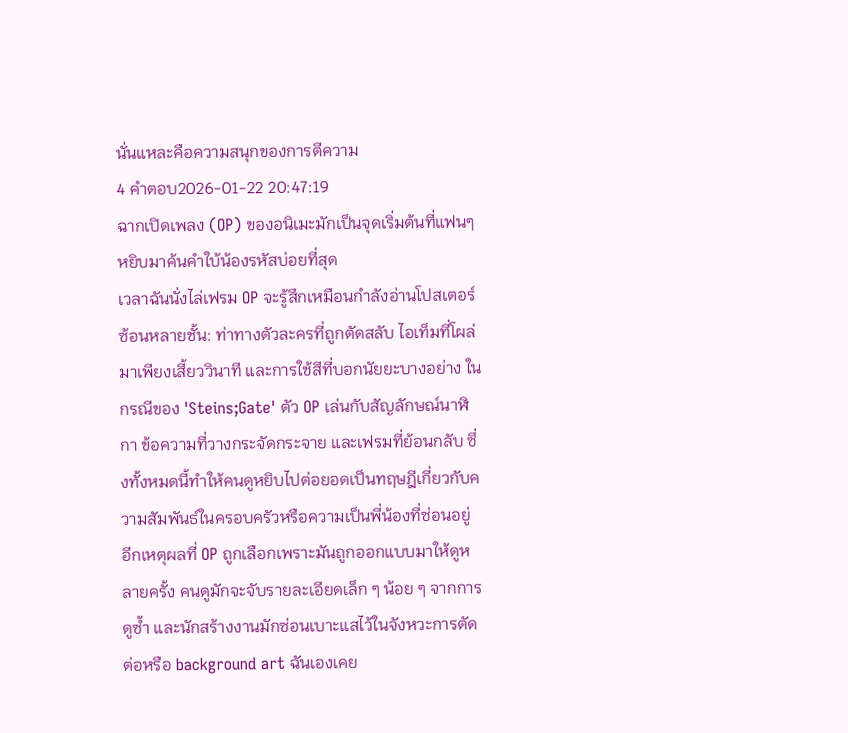นั่นแหละคือความสนุกของการตีความ
4 คำตอบ2026-01-22 20:47:19
ฉากเปิดเพลง (OP) ของอนิเมะมักเป็นจุดเริ่มต้นที่แฟนๆ หยิบมาค้นคำใบ้น้องรหัสบ่อยที่สุด
เวลาฉันนั่งไล่เฟรม OP จะรู้สึกเหมือนกำลังอ่านโปสเตอร์ซ้อนหลายชั้น: ท่าทางตัวละครที่ถูกตัดสลับ ไอเท็มที่โผล่มาเพียงเสี้ยววินาที และการใช้สีที่บอกนัยยะบางอย่าง ในกรณีของ 'Steins;Gate' ตัว OP เล่นกับสัญลักษณ์นาฬิกา ข้อความที่วางกระจัดกระจาย และเฟรมที่ย้อนกลับ ซึ่งทั้งหมดนี้ทำให้คนดูหยิบไปต่อยอดเป็นทฤษฎีเกี่ยวกับความสัมพันธ์ในครอบครัวหรือความเป็นพี่น้องที่ซ่อนอยู่
อีกเหตุผลที่ OP ถูกเลือกเพราะมันถูกออกแบบมาให้ดูหลายครั้ง คนดูมักจะจับรายละเอียดเล็ก ๆ น้อย ๆ จากการดูซ้ำ และนักสร้างงานมักซ่อนเบาะแสไว้ในจังหวะการตัดต่อหรือ background art ฉันเองเคย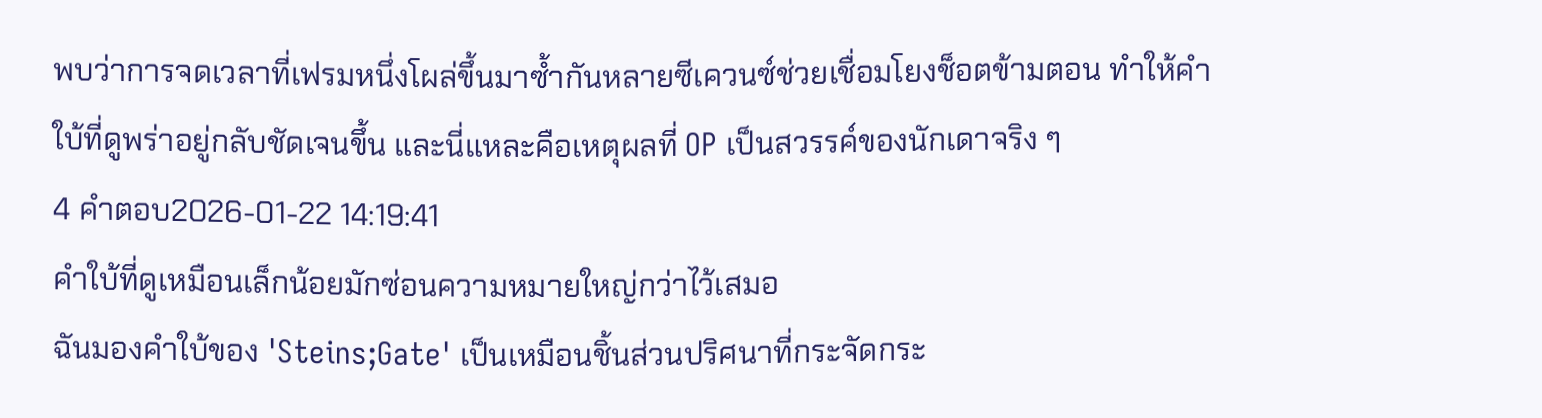พบว่าการจดเวลาที่เฟรมหนึ่งโผล่ขึ้นมาซ้ำกันหลายซีเควนซ์ช่วยเชื่อมโยงช็อตข้ามตอน ทำให้คำใบ้ที่ดูพร่าอยู่กลับชัดเจนขึ้น และนี่แหละคือเหตุผลที่ OP เป็นสวรรค์ของนักเดาจริง ๆ
4 คำตอบ2026-01-22 14:19:41
คำใบ้ที่ดูเหมือนเล็กน้อยมักซ่อนความหมายใหญ่กว่าไว้เสมอ
ฉันมองคำใบ้ของ 'Steins;Gate' เป็นเหมือนชิ้นส่วนปริศนาที่กระจัดกระ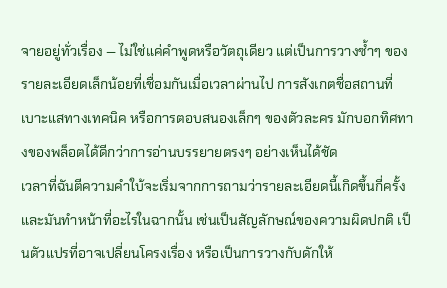จายอยู่ทั่วเรื่อง — ไม่ใช่แค่คำพูดหรือวัตถุเดียว แต่เป็นการวางซ้ำๆ ของรายละเอียดเล็กน้อยที่เชื่อมกันเมื่อเวลาผ่านไป การสังเกตชื่อสถานที่ เบาะแสทางเทคนิค หรือการตอบสนองเล็กๆ ของตัวละคร มักบอกทิศทางของพล็อตได้ดีกว่าการอ่านบรรยายตรงๆ อย่างเห็นได้ชัด
เวลาที่ฉันตีความคำใบ้จะเริ่มจากการถามว่ารายละเอียดนี้เกิดขึ้นกี่ครั้ง และมันทำหน้าที่อะไรในฉากนั้น เช่นเป็นสัญลักษณ์ของความผิดปกติ เป็นตัวแปรที่อาจเปลี่ยนโครงเรื่อง หรือเป็นการวางกับดักให้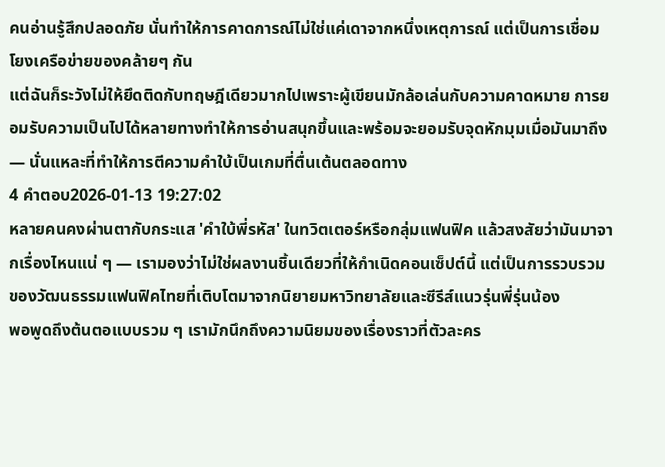คนอ่านรู้สึกปลอดภัย นั่นทำให้การคาดการณ์ไม่ใช่แค่เดาจากหนึ่งเหตุการณ์ แต่เป็นการเชื่อมโยงเครือข่ายของคล้ายๆ กัน
แต่ฉันก็ระวังไม่ให้ยึดติดกับทฤษฎีเดียวมากไปเพราะผู้เขียนมักล้อเล่นกับความคาดหมาย การยอมรับความเป็นไปได้หลายทางทำให้การอ่านสนุกขึ้นและพร้อมจะยอมรับจุดหักมุมเมื่อมันมาถึง — นั่นแหละที่ทำให้การตีความคำใบ้เป็นเกมที่ตื่นเต้นตลอดทาง
4 คำตอบ2026-01-13 19:27:02
หลายคนคงผ่านตากับกระแส 'คำใบ้พี่รหัส' ในทวิตเตอร์หรือกลุ่มแฟนฟิค แล้วสงสัยว่ามันมาจากเรื่องไหนแน่ ๆ — เรามองว่าไม่ใช่ผลงานชิ้นเดียวที่ให้กำเนิดคอนเซ็ปต์นี้ แต่เป็นการรวบรวมของวัฒนธรรมแฟนฟิคไทยที่เติบโตมาจากนิยายมหาวิทยาลัยและซีรีส์แนวรุ่นพี่รุ่นน้อง
พอพูดถึงต้นตอแบบรวม ๆ เรามักนึกถึงความนิยมของเรื่องราวที่ตัวละคร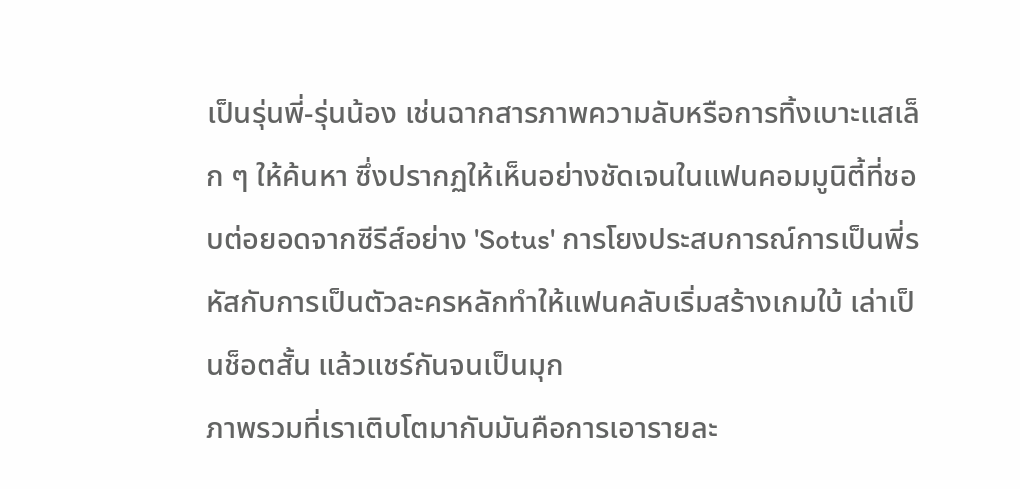เป็นรุ่นพี่-รุ่นน้อง เช่นฉากสารภาพความลับหรือการทิ้งเบาะแสเล็ก ๆ ให้ค้นหา ซึ่งปรากฏให้เห็นอย่างชัดเจนในแฟนคอมมูนิตี้ที่ชอบต่อยอดจากซีรีส์อย่าง 'Sotus' การโยงประสบการณ์การเป็นพี่รหัสกับการเป็นตัวละครหลักทำให้แฟนคลับเริ่มสร้างเกมใบ้ เล่าเป็นช็อตสั้น แล้วแชร์กันจนเป็นมุก
ภาพรวมที่เราเติบโตมากับมันคือการเอารายละ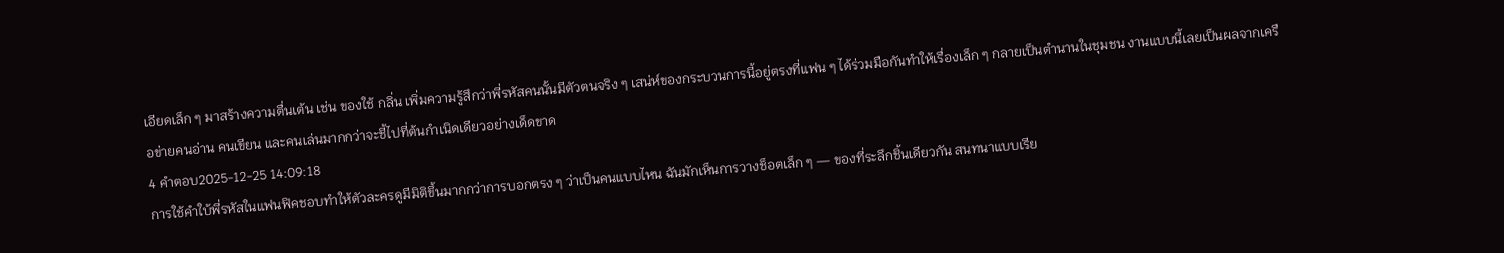เอียดเล็ก ๆ มาสร้างความตื่นเต้น เช่น ของใช้ กลิ่น เพิ่มความรู้สึกว่าพี่รหัสคนนั้นมีตัวตนจริง ๆ เสน่ห์ของกระบวนการนี้อยู่ตรงที่แฟน ๆ ได้ร่วมมือกันทำให้เรื่องเล็ก ๆ กลายเป็นตำนานในชุมชน งานแบบนี้เลยเป็นผลจากเครือข่ายคนอ่าน คนเขียน และคนเล่นมากกว่าจะชี้ไปที่ต้นกำเนิดเดียวอย่างเด็ดขาด
4 คำตอบ2025-12-25 14:09:18
การใช้คำใบ้พี่รหัสในแฟนฟิคชอบทำให้ตัวละครดูมีมิติขึ้นมากกว่าการบอกตรง ๆ ว่าเป็นคนแบบไหน ฉันมักเห็นการวางช็อตเล็ก ๆ — ของที่ระลึกชิ้นเดียวกัน สนทนาแบบเรีย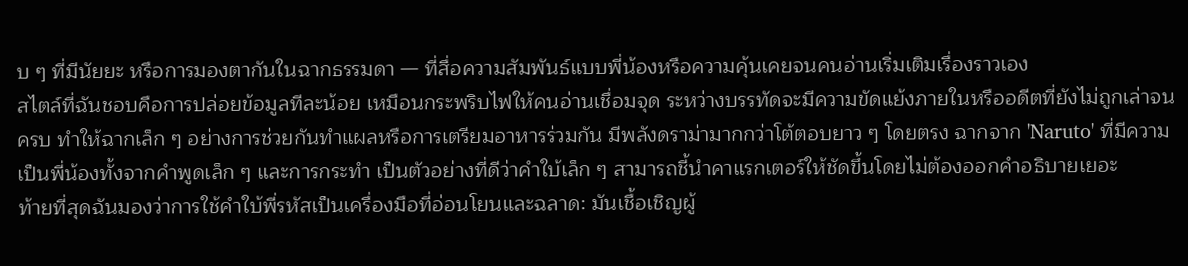บ ๆ ที่มีนัยยะ หรือการมองตากันในฉากธรรมดา — ที่สื่อความสัมพันธ์แบบพี่น้องหรือความคุ้นเคยจนคนอ่านเริ่มเติมเรื่องราวเอง
สไตล์ที่ฉันชอบคือการปล่อยข้อมูลทีละน้อย เหมือนกระพริบไฟให้คนอ่านเชื่อมจุด ระหว่างบรรทัดจะมีความขัดแย้งภายในหรืออดีตที่ยังไม่ถูกเล่าจนครบ ทำให้ฉากเล็ก ๆ อย่างการช่วยกันทำแผลหรือการเตรียมอาหารร่วมกัน มีพลังดราม่ามากกว่าโต้ตอบยาว ๆ โดยตรง ฉากจาก 'Naruto' ที่มีความเป็นพี่น้องทั้งจากคำพูดเล็ก ๆ และการกระทำ เป็นตัวอย่างที่ดีว่าคำใบ้เล็ก ๆ สามารถชี้นำคาแรกเตอร์ให้ชัดขึ้นโดยไม่ต้องออกคำอธิบายเยอะ
ท้ายที่สุดฉันมองว่าการใช้คำใบ้พี่รหัสเป็นเครื่องมือที่อ่อนโยนและฉลาด: มันเชื้อเชิญผู้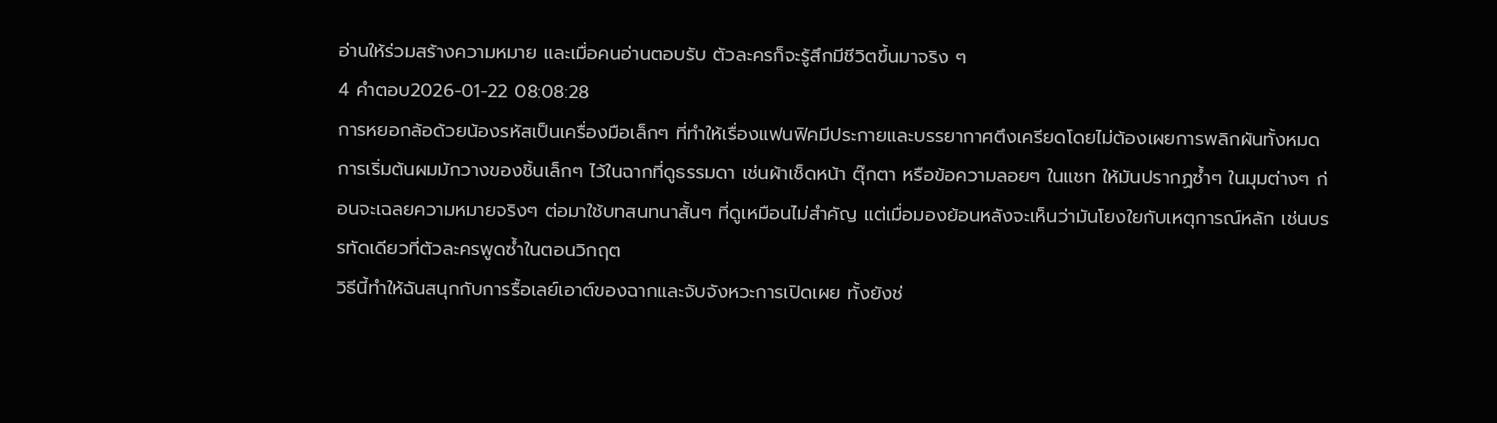อ่านให้ร่วมสร้างความหมาย และเมื่อคนอ่านตอบรับ ตัวละครก็จะรู้สึกมีชีวิตขึ้นมาจริง ๆ
4 คำตอบ2026-01-22 08:08:28
การหยอกล้อด้วยน้องรหัสเป็นเครื่องมือเล็กๆ ที่ทำให้เรื่องแฟนฟิคมีประกายและบรรยากาศตึงเครียดโดยไม่ต้องเผยการพลิกผันทั้งหมด
การเริ่มต้นผมมักวางของชิ้นเล็กๆ ไว้ในฉากที่ดูธรรมดา เช่นผ้าเช็ดหน้า ตุ๊กตา หรือข้อความลอยๆ ในแชท ให้มันปรากฏซ้ำๆ ในมุมต่างๆ ก่อนจะเฉลยความหมายจริงๆ ต่อมาใช้บทสนทนาสั้นๆ ที่ดูเหมือนไม่สำคัญ แต่เมื่อมองย้อนหลังจะเห็นว่ามันโยงใยกับเหตุการณ์หลัก เช่นบรรทัดเดียวที่ตัวละครพูดซ้ำในตอนวิกฤต
วิธีนี้ทำให้ฉันสนุกกับการรื้อเลย์เอาต์ของฉากและจับจังหวะการเปิดเผย ทั้งยังช่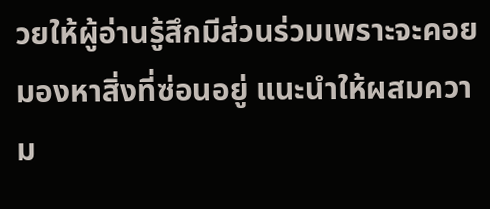วยให้ผู้อ่านรู้สึกมีส่วนร่วมเพราะจะคอยมองหาสิ่งที่ซ่อนอยู่ แนะนำให้ผสมความ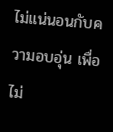ไม่แน่นอนกับความอบอุ่น เพื่อไม่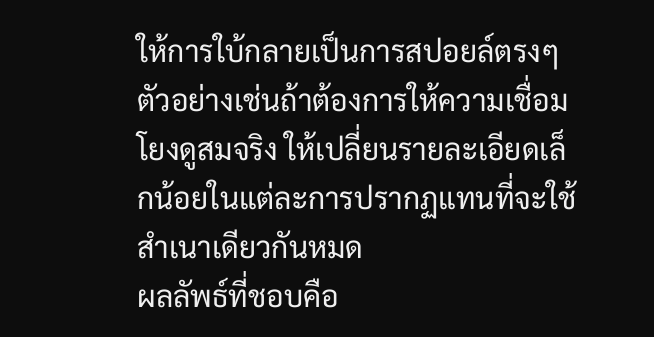ให้การใบ้กลายเป็นการสปอยล์ตรงๆ ตัวอย่างเช่นถ้าต้องการให้ความเชื่อมโยงดูสมจริง ให้เปลี่ยนรายละเอียดเล็กน้อยในแต่ละการปรากฏแทนที่จะใช้สำเนาเดียวกันหมด
ผลลัพธ์ที่ชอบคือ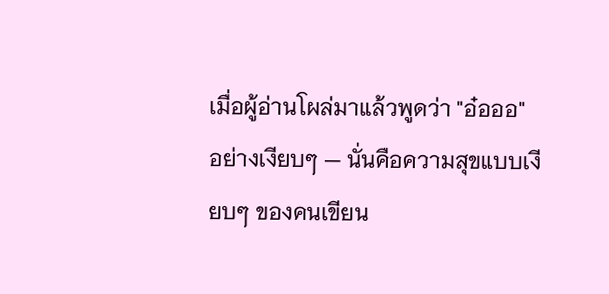เมื่อผู้อ่านโผล่มาแล้วพูดว่า "อ๋อออ" อย่างเงียบๆ — นั่นคือความสุขแบบเงียบๆ ของคนเขียน